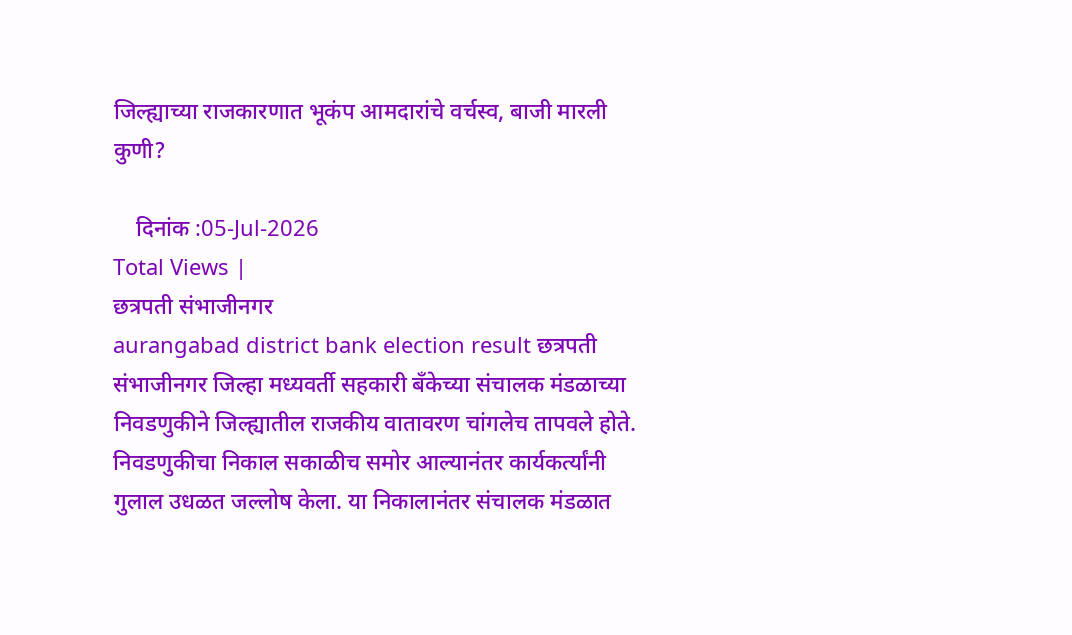जिल्ह्याच्या राजकारणात भूकंप आमदारांचे वर्चस्व, बाजी मारली कुणी?

    दिनांक :05-Jul-2026
Total Views |
छत्रपती संभाजीनगर
aurangabad district bank election result छत्रपती संभाजीनगर जिल्हा मध्यवर्ती सहकारी बँकेच्या संचालक मंडळाच्या निवडणुकीने जिल्ह्यातील राजकीय वातावरण चांगलेच तापवले होते. निवडणुकीचा निकाल सकाळीच समोर आल्यानंतर कार्यकर्त्यांनी गुलाल उधळत जल्लोष केला. या निकालानंतर संचालक मंडळात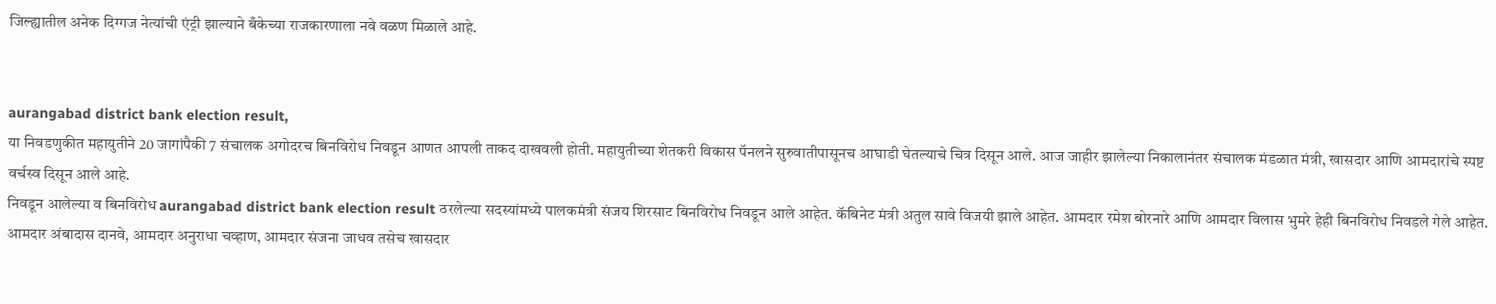जिल्ह्यातील अनेक दिग्गज नेत्यांची एंट्री झाल्याने बँकेच्या राजकारणाला नवे वळण मिळाले आहे.


aurangabad district bank election result,
या निवडणुकीत महायुतीने 20 जागांपैकी 7 संचालक अगोदरच बिनविरोध निवडून आणत आपली ताकद दाखवली होती. महायुतीच्या शेतकरी विकास पॅनलने सुरुवातीपासूनच आघाडी घेतल्याचे चित्र दिसून आले. आज जाहीर झालेल्या निकालानंतर संचालक मंडळात मंत्री, खासदार आणि आमदारांचे स्पष्ट वर्चस्व दिसून आले आहे.
निवडून आलेल्या व बिनविरोध aurangabad district bank election result ठरलेल्या सदस्यांमध्ये पालकमंत्री संजय शिरसाट बिनविरोध निवडून आले आहेत. कॅबिनेट मंत्री अतुल सावे विजयी झाले आहेत. आमदार रमेश बोरनारे आणि आमदार विलास भुमरे हेही बिनविरोध निवडले गेले आहेत. आमदार अंबादास दानवे, आमदार अनुराधा चव्हाण, आमदार संजना जाधव तसेच खासदार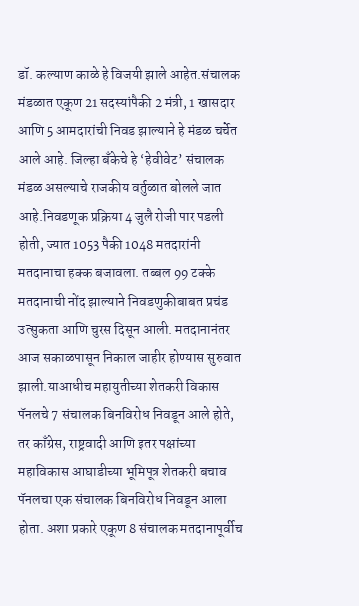डॉ. कल्याण काळे हे विजयी झाले आहेत.संचालक मंडळात एकूण 21 सदस्यांपैकी 2 मंत्री, 1 खासदार आणि 5 आमदारांची निवड झाल्याने हे मंडळ चर्चेत आले आहे. जिल्हा बँकेचे हे ‘हेवीवेट’ संचालक मंडळ असल्याचे राजकीय वर्तुळात बोलले जात आहे.निवडणूक प्रक्रिया 4 जुलै रोजी पार पडली होती, ज्यात 1053 पैकी 1048 मतदारांनी मतदानाचा हक्क बजावला. तब्बल 99 टक्के मतदानाची नोंद झाल्याने निवडणुकीबाबत प्रचंड उत्सुकता आणि चुरस दिसून आली. मतदानानंतर आज सकाळपासून निकाल जाहीर होण्यास सुरुवात झाली.याआधीच महायुतीच्या शेतकरी विकास पॅनलचे 7 संचालक बिनविरोध निवडून आले होते, तर काँग्रेस, राष्ट्रवादी आणि इतर पक्षांच्या महाविकास आघाडीच्या भूमिपूत्र शेतकरी बचाव पॅनलचा एक संचालक बिनविरोध निवडून आला होता. अशा प्रकारे एकूण 8 संचालक मतदानापूर्वीच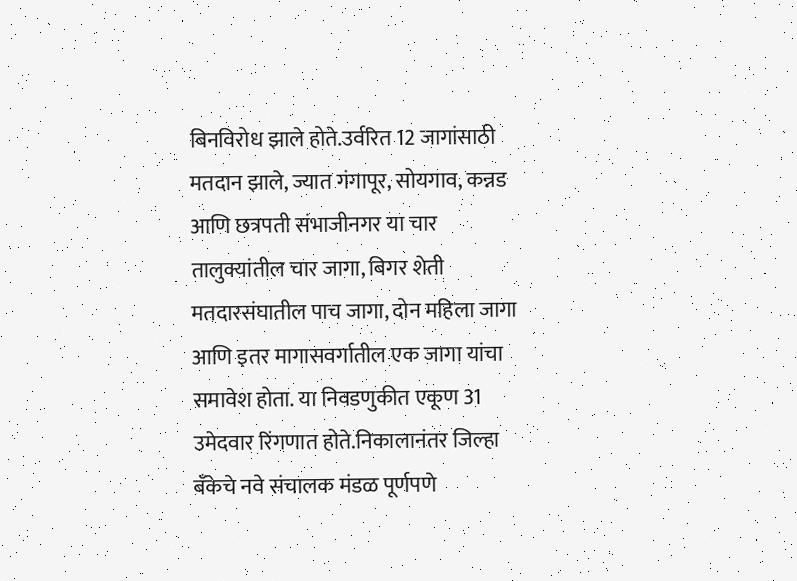बिनविरोध झाले होते.उर्वरित 12 जागांसाठी मतदान झाले, ज्यात गंगापूर, सोयगाव, कन्नड आणि छत्रपती संभाजीनगर या चार तालुक्यांतील चार जागा, बिगर शेती मतदारसंघातील पाच जागा, दोन महिला जागा आणि इतर मागासवर्गातील एक जागा यांचा समावेश होता. या निवडणुकीत एकूण 31 उमेदवार रिंगणात होते.निकालानंतर जिल्हा बँकेचे नवे संचालक मंडळ पूर्णपणे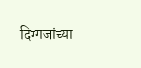दिग्गजांच्या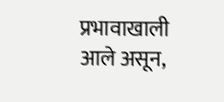प्रभावाखाली आले असून,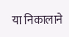या निकालाने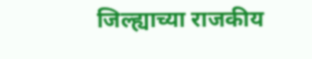जिल्ह्याच्या राजकीय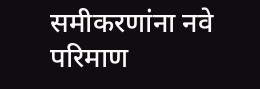समीकरणांना नवे परिमाण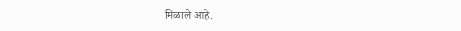मिळाले आहे.